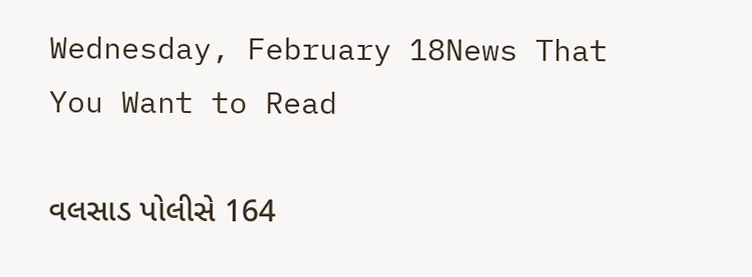Wednesday, February 18News That You Want to Read

વલસાડ પોલીસે 164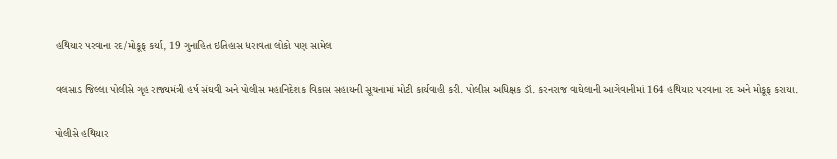હથિયાર પરવાના રદ/મોકૂફ કર્યા, 19 ગુનાહિત ઇતિહાસ ધરાવતા લોકો પણ સામેલ

વલસાડ જિલ્લા પોલીસે ગૃહ રાજ્યમંત્રી હર્ષ સંઘવી અને પોલીસ મહાનિદેશક વિકાસ સહાયની સૂચનામાં મોટી કાર્યવાહી કરી. પોલીસ અધિક્ષક ડૉ. કરનરાજ વાઘેલાની આગેવાનીમાં 164 હથિયાર પરવાના રદ અને મોકૂફ કરાયા.

પોલીસે હથિયાર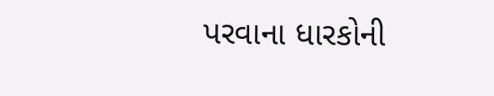પરવાના ધારકોની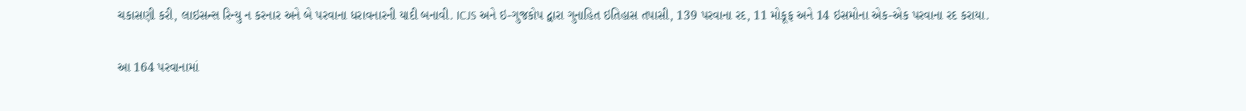ચકાસણી કરી, લાઇસન્સ રિન્યુ ન કરનાર અને બે પરવાના ધરાવનારની યાદી બનાવી. ICJS અને ઇ-ગુજકોપ દ્વારા ગુનાહિત ઇતિહાસ તપાસી, 139 પરવાના રદ, 11 મોકૂફ અને 14 ઇસમોના એક-એક પરવાના રદ કરાયા.

આ 164 પરવાનામાં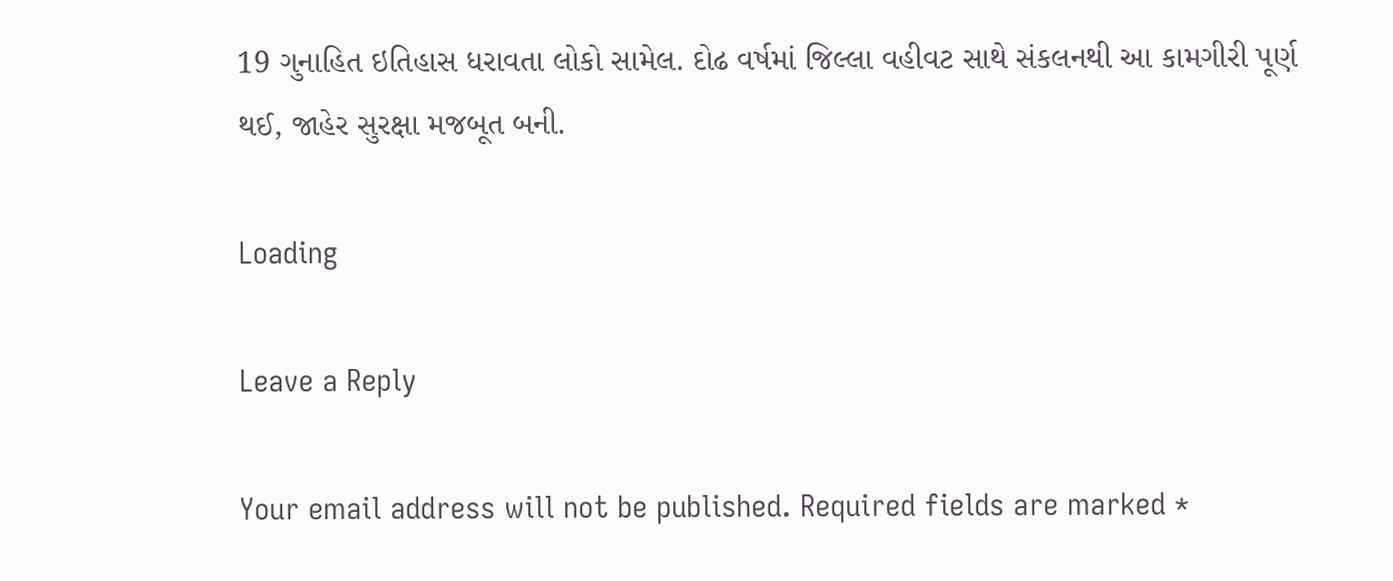19 ગુનાહિત ઇતિહાસ ધરાવતા લોકો સામેલ. દોઢ વર્ષમાં જિલ્લા વહીવટ સાથે સંકલનથી આ કામગીરી પૂર્ણ થઈ, જાહેર સુરક્ષા મજબૂત બની.

Loading

Leave a Reply

Your email address will not be published. Required fields are marked *